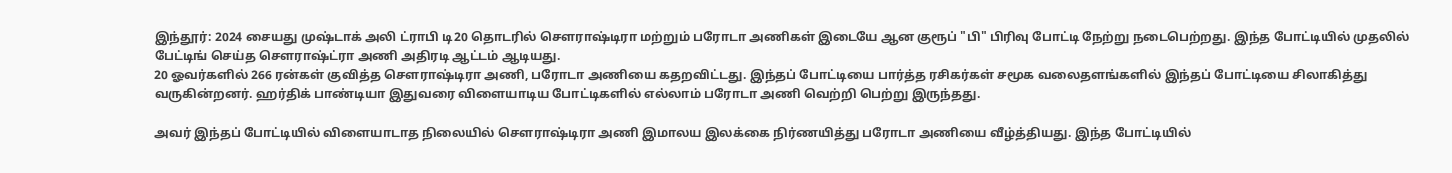இந்தூர்: 2024 சையது முஷ்டாக் அலி ட்ராபி டி20 தொடரில் சௌராஷ்டிரா மற்றும் பரோடா அணிகள் இடையே ஆன குரூப் "பி" பிரிவு போட்டி நேற்று நடைபெற்றது. இந்த போட்டியில் முதலில் பேட்டிங் செய்த சௌராஷ்ட்ரா அணி அதிரடி ஆட்டம் ஆடியது.
20 ஓவர்களில் 266 ரன்கள் குவித்த சௌராஷ்டிரா அணி, பரோடா அணியை கதறவிட்டது. இந்தப் போட்டியை பார்த்த ரசிகர்கள் சமூக வலைதளங்களில் இந்தப் போட்டியை சிலாகித்து வருகின்றனர். ஹர்திக் பாண்டியா இதுவரை விளையாடிய போட்டிகளில் எல்லாம் பரோடா அணி வெற்றி பெற்று இருந்தது.

அவர் இந்தப் போட்டியில் விளையாடாத நிலையில் சௌராஷ்டிரா அணி இமாலய இலக்கை நிர்ணயித்து பரோடா அணியை வீழ்த்தியது. இந்த போட்டியில்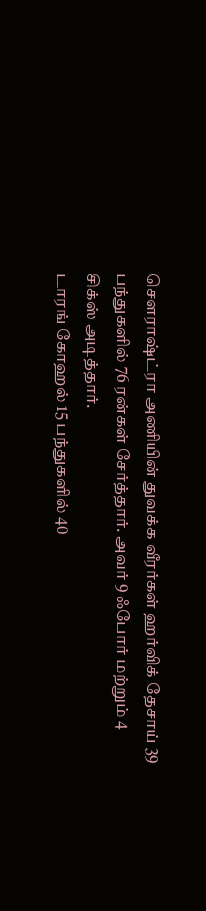சௌராஷ்ட்ரா அணியின் துவக்க வீரர்கள் ஹர்விக் தேசாய் 39 பந்துகளில் 76 ரன்கள் சேர்த்தார். அவர் 9 ஃபோர் மற்றும் 4 சிக்ஸ் அடித்தார்.
டாரங் கோஹல் 15 பந்துகளில் 40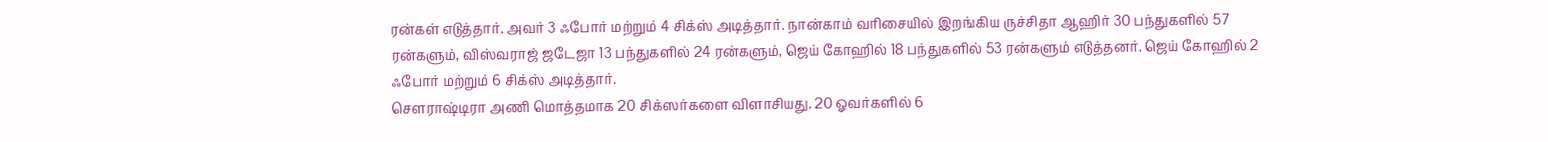ரன்கள் எடுத்தார். அவர் 3 ஃபோர் மற்றும் 4 சிக்ஸ் அடித்தார். நான்காம் வரிசையில் இறங்கிய ருச்சிதா ஆஹிர் 30 பந்துகளில் 57 ரன்களும், விஸ்வராஜ் ஜடேஜா 13 பந்துகளில் 24 ரன்களும், ஜெய் கோஹில் 18 பந்துகளில் 53 ரன்களும் எடுத்தனர். ஜெய் கோஹில் 2 ஃபோர் மற்றும் 6 சிக்ஸ் அடித்தார்.
சௌராஷ்டிரா அணி மொத்தமாக 20 சிக்ஸர்களை விளாசியது. 20 ஓவர்களில் 6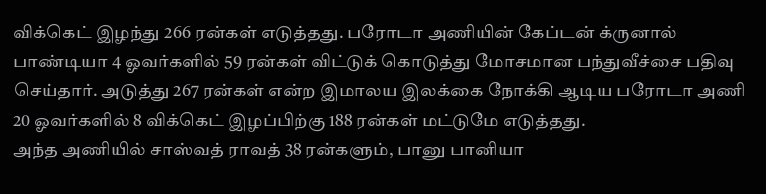விக்கெட் இழந்து 266 ரன்கள் எடுத்தது. பரோடா அணியின் கேப்டன் க்ருனால் பாண்டியா 4 ஓவர்களில் 59 ரன்கள் விட்டுக் கொடுத்து மோசமான பந்துவீச்சை பதிவு செய்தார். அடுத்து 267 ரன்கள் என்ற இமாலய இலக்கை நோக்கி ஆடிய பரோடா அணி 20 ஓவர்களில் 8 விக்கெட் இழப்பிற்கு 188 ரன்கள் மட்டுமே எடுத்தது.
அந்த அணியில் சாஸ்வத் ராவத் 38 ரன்களும், பானு பானியா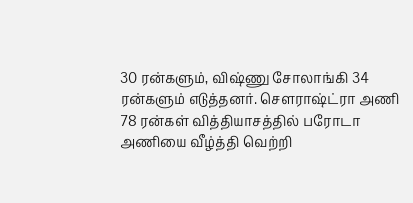30 ரன்களும், விஷ்ணு சோலாங்கி 34 ரன்களும் எடுத்தனர். சௌராஷ்ட்ரா அணி 78 ரன்கள் வித்தியாசத்தில் பரோடா அணியை வீழ்த்தி வெற்றி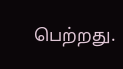பெற்றது.